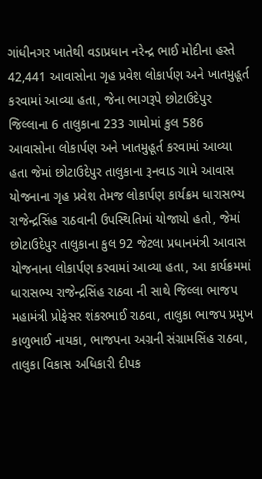ગાંધીનગર ખાતેથી વડાપ્રધાન નરેન્દ્ર ભાઈ મોદીના હસ્તે 42,441 આવાસોના ગૃહ પ્રવેશ લોકાર્પણ અને ખાતમુહૂર્ત કરવામાં આવ્યા હતા, જેના ભાગરૂપે છોટાઉદેપુર જિલ્લાના 6 તાલુકાના 233 ગામોમાં કુલ 586 આવાસોના લોકાર્પણ અને ખાતમુહૂર્ત કરવામાં આવ્યા હતા જેમાં છોટાઉદેપુર તાલુકાના રૂનવાડ ગામે આવાસ યોજનાના ગૃહ પ્રવેશ તેમજ લોકાર્પણ કાર્યક્રમ ધારાસભ્ય રાજેન્દ્રસિંહ રાઠવાની ઉપસ્થિતિમાં યોજાયો હતો, જેમાં છોટાઉદેપુર તાલુકાના કુલ 92 જેટલા પ્રધાનમંત્રી આવાસ યોજનાના લોકાર્પણ કરવામાં આવ્યા હતા, આ કાર્યક્રમમાં ધારાસભ્ય રાજેન્દ્રસિંહ રાઠવા ની સાથે જિલ્લા ભાજપ મહામંત્રી પ્રોફેસર શંકરભાઈ રાઠવા, તાલુકા ભાજપ પ્રમુખ કાળુભાઈ નાયકા, ભાજપના અગ્રની સંગ્રામસિંહ રાઠવા, તાલુકા વિકાસ અધિકારી દીપક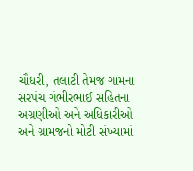ચૌધરી, તલાટી તેમજ ગામના સરપંચ ગંભીરભાઈ સહિતના અગ્રણીઓ અને અધિકારીઓ અને ગ્રામજનો મોટી સંખ્યામાં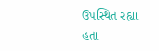ઉપસ્થિત રહ્યા હતા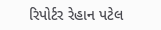રિપોર્ટર રેહાન પટેલ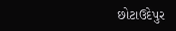છોટાઉદેપુર